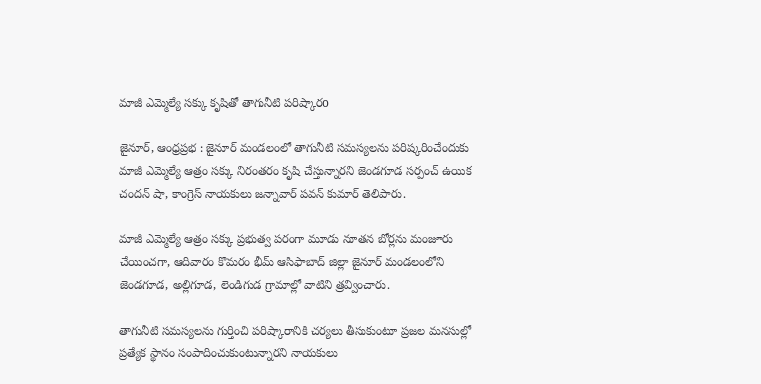మాజీ ఎమ్మెల్యే సక్కు కృషితో తాగునీటి పరిష్కారo

జైనూర్, ఆంధ్రప్రభ : జైనూర్ మండలంలో తాగునీటి సమస్యలను పరిష్కరించేందుకు మాజీ ఎమ్మెల్యే ఆత్రం సక్కు నిరంతరం కృషి చేస్తున్నారని జెండగూడ సర్పంచ్ ఉయిక చందన్ షా, కాంగ్రెస్ నాయకులు జన్నావార్ పవన్ కుమార్ తెలిపారు.

మాజీ ఎమ్మెల్యే ఆత్రం సక్కు ప్రభుత్వ పరంగా మూడు నూతన బోర్లను మంజూరు చేయించగా, ఆదివారం కొమరం భీమ్ ఆసిఫాబాద్ జిల్లా జైనూర్ మండలంలోని జెండగూడ, అల్లిగూడ, లెండిగుడ గ్రామాల్లో వాటిని త్రవ్వించారు.

తాగునీటి సమస్యలను గుర్తించి పరిష్కారానికి చర్యలు తీసుకుంటూ ప్రజల మనసుల్లో ప్రత్యేక స్థానం సంపాదించుకుంటున్నారని నాయకులు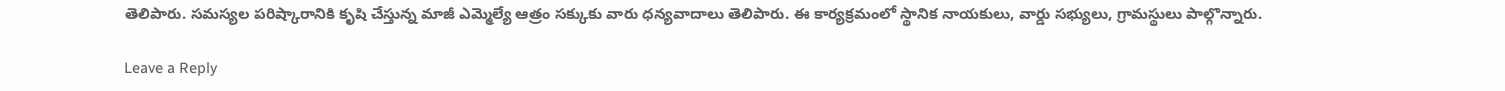తెలిపారు. సమస్యల పరిష్కారానికి కృషి చేస్తున్న మాజీ ఎమ్మెల్యే ఆత్రం సక్కుకు వారు ధన్యవాదాలు తెలిపారు. ఈ కార్యక్రమంలో స్థానిక నాయకులు, వార్డు సభ్యులు, గ్రామస్థులు పాల్గొన్నారు.

Leave a Reply